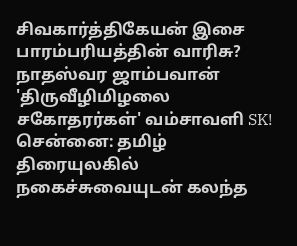சிவகார்த்திகேயன் இசை பாரம்பரியத்தின் வாரிசு? நாதஸ்வர ஜாம்பவான் 'திருவீழிமிழலை சகோதரர்கள்' வம்சாவளி SK!
சென்னை: தமிழ் திரையுலகில் நகைச்சுவையுடன் கலந்த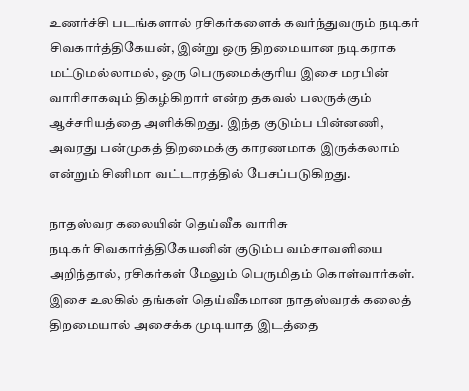உணர்ச்சி படங்களால் ரசிகர்களைக் கவர்ந்துவரும் நடிகர் சிவகார்த்திகேயன், இன்று ஒரு திறமையான நடிகராக மட்டுமல்லாமல், ஒரு பெருமைக்குரிய இசை மரபின் வாரிசாகவும் திகழ்கிறார் என்ற தகவல் பலருக்கும் ஆச்சரியத்தை அளிக்கிறது. இந்த குடும்ப பின்னணி, அவரது பன்முகத் திறமைக்கு காரணமாக இருக்கலாம் என்றும் சினிமா வட்டாரத்தில் பேசப்படுகிறது.

நாதஸ்வர கலையின் தெய்வீக வாரிசு
நடிகர் சிவகார்த்திகேயனின் குடும்ப வம்சாவளியை அறிந்தால், ரசிகர்கள் மேலும் பெருமிதம் கொள்வார்கள். இசை உலகில் தங்கள் தெய்வீகமான நாதஸ்வரக் கலைத் திறமையால் அசைக்க முடியாத இடத்தை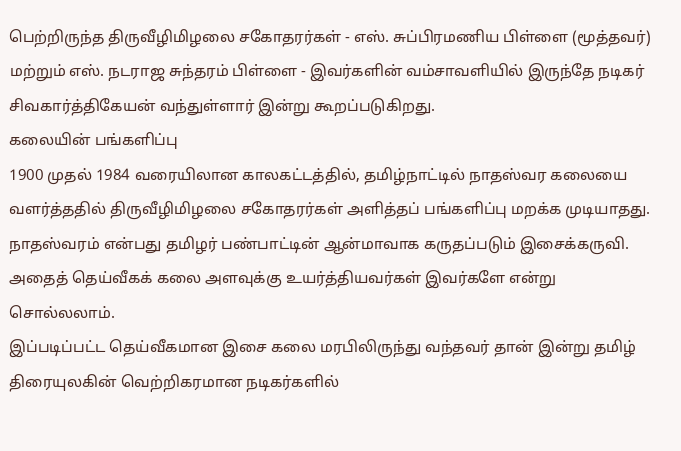பெற்றிருந்த திருவீழிமிழலை சகோதரர்கள் - எஸ். சுப்பிரமணிய பிள்ளை (மூத்தவர்) மற்றும் எஸ். நடராஜ சுந்தரம் பிள்ளை - இவர்களின் வம்சாவளியில் இருந்தே நடிகர் சிவகார்த்திகேயன் வந்துள்ளார் இன்று கூறப்படுகிறது.
கலையின் பங்களிப்பு
1900 முதல் 1984 வரையிலான காலகட்டத்தில், தமிழ்நாட்டில் நாதஸ்வர கலையை வளர்த்ததில் திருவீழிமிழலை சகோதரர்கள் அளித்தப் பங்களிப்பு மறக்க முடியாதது. நாதஸ்வரம் என்பது தமிழர் பண்பாட்டின் ஆன்மாவாக கருதப்படும் இசைக்கருவி. அதைத் தெய்வீகக் கலை அளவுக்கு உயர்த்தியவர்கள் இவர்களே என்று சொல்லலாம்.
இப்படிப்பட்ட தெய்வீகமான இசை கலை மரபிலிருந்து வந்தவர் தான் இன்று தமிழ் திரையுலகின் வெற்றிகரமான நடிகர்களில்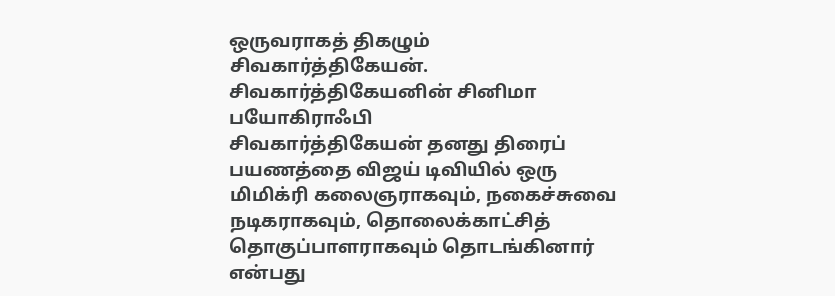ஒருவராகத் திகழும் சிவகார்த்திகேயன்.
சிவகார்த்திகேயனின் சினிமா பயோகிராஃபி
சிவகார்த்திகேயன் தனது திரைப் பயணத்தை விஜய் டிவியில் ஒரு மிமிக்ரி கலைஞராகவும், நகைச்சுவை நடிகராகவும், தொலைக்காட்சித் தொகுப்பாளராகவும் தொடங்கினார் என்பது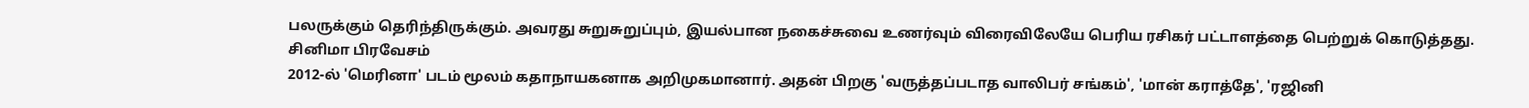பலருக்கும் தெரிந்திருக்கும். அவரது சுறுசுறுப்பும், இயல்பான நகைச்சுவை உணர்வும் விரைவிலேயே பெரிய ரசிகர் பட்டாளத்தை பெற்றுக் கொடுத்தது.
சினிமா பிரவேசம்
2012-ல் 'மெரினா' படம் மூலம் கதாநாயகனாக அறிமுகமானார். அதன் பிறகு 'வருத்தப்படாத வாலிபர் சங்கம்', 'மான் கராத்தே', 'ரஜினி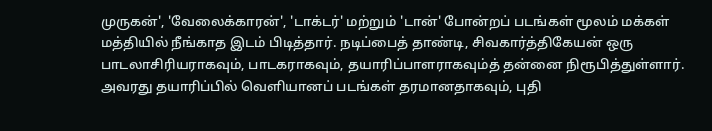முருகன்', 'வேலைக்காரன்', 'டாக்டர்' மற்றும் 'டான்' போன்றப் படங்கள் மூலம் மக்கள் மத்தியில் நீங்காத இடம் பிடித்தார். நடிப்பைத் தாண்டி, சிவகார்த்திகேயன் ஒரு பாடலாசிரியராகவும், பாடகராகவும், தயாரிப்பாளராகவும்த் தன்னை நிரூபித்துள்ளார். அவரது தயாரிப்பில் வெளியானப் படங்கள் தரமானதாகவும், புதி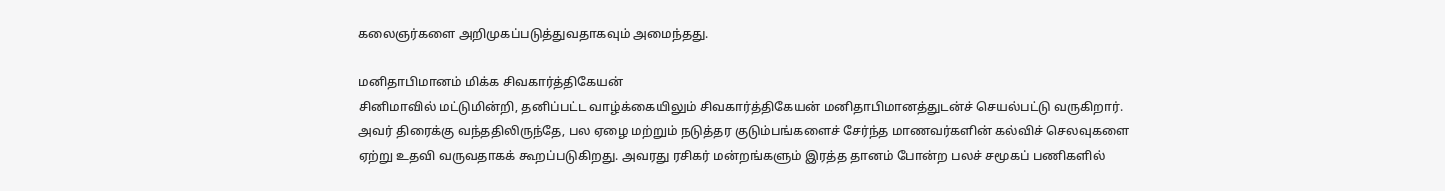கலைஞர்களை அறிமுகப்படுத்துவதாகவும் அமைந்தது.

மனிதாபிமானம் மிக்க சிவகார்த்திகேயன்
சினிமாவில் மட்டுமின்றி, தனிப்பட்ட வாழ்க்கையிலும் சிவகார்த்திகேயன் மனிதாபிமானத்துடன்ச் செயல்பட்டு வருகிறார். அவர் திரைக்கு வந்ததிலிருந்தே, பல ஏழை மற்றும் நடுத்தர குடும்பங்களைச் சேர்ந்த மாணவர்களின் கல்விச் செலவுகளை ஏற்று உதவி வருவதாகக் கூறப்படுகிறது. அவரது ரசிகர் மன்றங்களும் இரத்த தானம் போன்ற பலச் சமூகப் பணிகளில்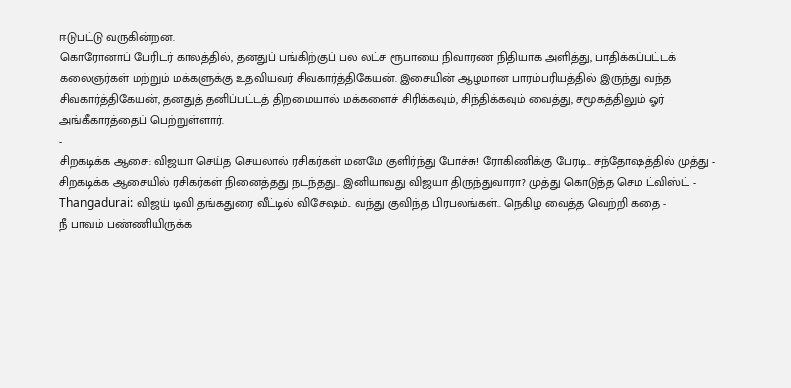ஈடுபட்டு வருகின்றன.
கொரோனாப் பேரிடர் காலத்தில், தனதுப் பங்கிற்குப் பல லட்ச ரூபாயை நிவாரண நிதியாக அளித்து, பாதிக்கப்பட்டக் கலைஞர்கள் மற்றும் மக்களுக்கு உதவியவர் சிவகார்த்திகேயன். இசையின் ஆழமான பாரம்பரியத்தில் இருந்து வந்த சிவகார்த்திகேயன், தனதுத் தனிப்பட்டத் திறமையால் மக்களைச் சிரிக்கவும், சிந்திக்கவும் வைத்து, சமூகத்திலும் ஓர் அங்கீகாரத்தைப் பெற்றுள்ளார்.
-
சிறகடிக்க ஆசை: விஜயா செய்த செயலால் ரசிகர்கள் மனமே குளிர்ந்து போச்சு! ரோகிணிக்கு பேரடி.. சந்தோஷத்தில் முத்து -
சிறகடிக்க ஆசையில் ரசிகர்கள் நினைத்தது நடந்தது.. இனியாவது விஜயா திருந்துவாரா? முத்து கொடுத்த செம ட்விஸ்ட் -
Thangadurai: விஜய் டிவி தங்கதுரை வீட்டில் விசேஷம்.. வந்து குவிந்த பிரபலங்கள்.. நெகிழ வைத்த வெற்றி கதை -
நீ பாவம் பண்ணியிருக்க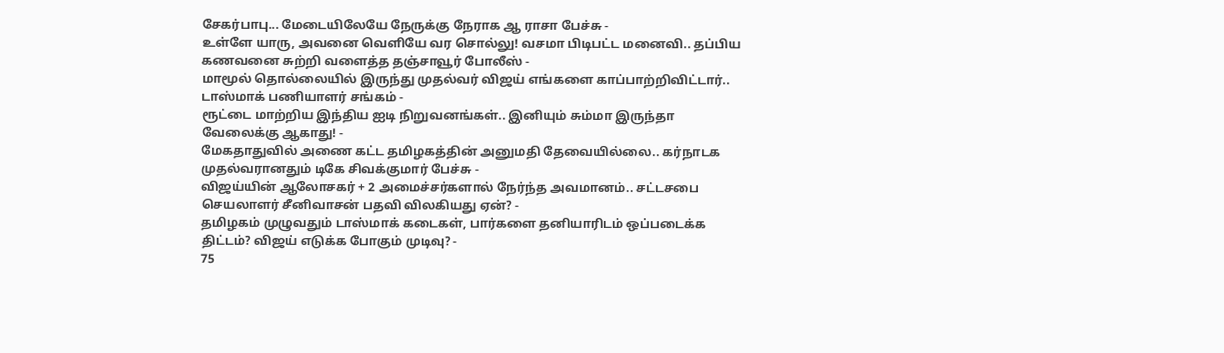சேகர்பாபு... மேடையிலேயே நேருக்கு நேராக ஆ ராசா பேச்சு -
உள்ளே யாரு, அவனை வெளியே வர சொல்லு! வசமா பிடிபட்ட மனைவி.. தப்பிய கணவனை சுற்றி வளைத்த தஞ்சாவூர் போலீஸ் -
மாமூல் தொல்லையில் இருந்து முதல்வர் விஜய் எங்களை காப்பாற்றிவிட்டார்.. டாஸ்மாக் பணியாளர் சங்கம் -
ரூட்டை மாற்றிய இந்திய ஐடி நிறுவனங்கள்.. இனியும் சும்மா இருந்தா வேலைக்கு ஆகாது! -
மேகதாதுவில் அணை கட்ட தமிழகத்தின் அனுமதி தேவையில்லை.. கர்நாடக முதல்வரானதும் டிகே சிவக்குமார் பேச்சு -
விஜய்யின் ஆலோசகர் + 2 அமைச்சர்களால் நேர்ந்த அவமானம்.. சட்டசபை செயலாளர் சீனிவாசன் பதவி விலகியது ஏன்? -
தமிழகம் முழுவதும் டாஸ்மாக் கடைகள், பார்களை தனியாரிடம் ஒப்படைக்க திட்டம்? விஜய் எடுக்க போகும் முடிவு? -
75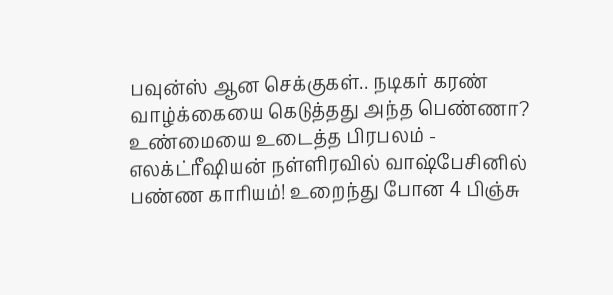பவுன்ஸ் ஆன செக்குகள்.. நடிகர் கரண் வாழ்க்கையை கெடுத்தது அந்த பெண்ணா? உண்மையை உடைத்த பிரபலம் -
எலக்ட்ரீஷியன் நள்ளிரவில் வாஷ்பேசினில் பண்ண காரியம்! உறைந்து போன 4 பிஞ்சு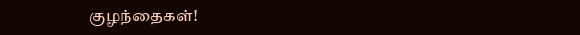குழந்தைகள்!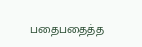பதைபதைத்த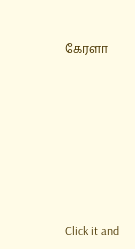கேரளா












Click it and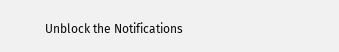Unblock the Notifications